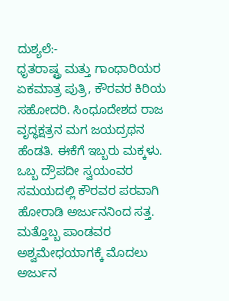ದುಶ್ಯಲೆ:-
ಧೃತರಾಷ್ಟ್ರ ಮತ್ತು ಗಾಂಧಾರಿಯರ ಏಕಮಾತ್ರ ಪುತ್ರಿ, ಕೌರವರ ಕಿರಿಯ ಸಹೋದರಿ. ಸಿಂಧೂದೇಶದ ರಾಜ ವೃದ್ಧಕ್ಷತ್ರನ ಮಗ ಜಯದ್ರಥನ ಹೆಂಡತಿ. ಈಕೆಗೆ ಇಬ್ಬರು ಮಕ್ಕಳು. ಒಬ್ಬ ದ್ರೌಪದೀ ಸ್ವಯಂವರ ಸಮಯದಲ್ಲಿ ಕೌರವರ ಪರವಾಗಿ ಹೋರಾಡಿ ಅರ್ಜುನನಿಂದ ಸತ್ತ. ಮತ್ತೊಬ್ಬ ಪಾಂಡವರ ಅಶ್ವಮೇಧಯಾಗಕ್ಕೆ ಮೊದಲು ಅರ್ಜುನ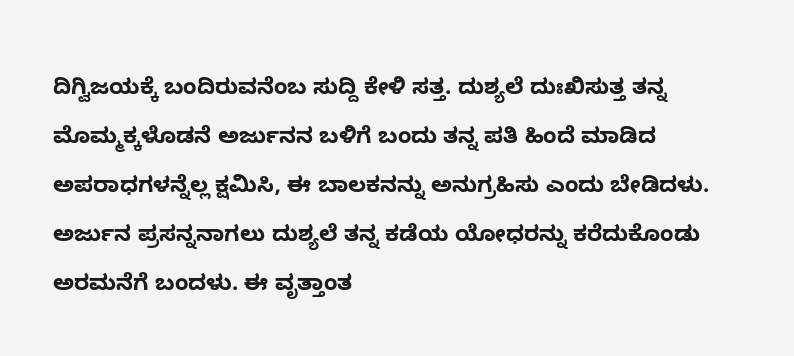ದಿಗ್ವಿಜಯಕ್ಕೆ ಬಂದಿರುವನೆಂಬ ಸುದ್ದಿ ಕೇಳಿ ಸತ್ತ. ದುಶ್ಯಲೆ ದುಃಖಿಸುತ್ತ ತನ್ನ ಮೊಮ್ಮಕ್ಕಳೊಡನೆ ಅರ್ಜುನನ ಬಳಿಗೆ ಬಂದು ತನ್ನ ಪತಿ ಹಿಂದೆ ಮಾಡಿದ ಅಪರಾಧಗಳನ್ನೆಲ್ಲ ಕ್ಷಮಿಸಿ, ಈ ಬಾಲಕನನ್ನು ಅನುಗ್ರಹಿಸು ಎಂದು ಬೇಡಿದಳು. ಅರ್ಜುನ ಪ್ರಸನ್ನನಾಗಲು ದುಶ್ಯಲೆ ತನ್ನ ಕಡೆಯ ಯೋಧರನ್ನು ಕರೆದುಕೊಂಡು ಅರಮನೆಗೆ ಬಂದಳು. ಈ ವೃತ್ತಾಂತ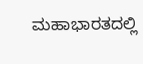ಮಹಾಭಾರತದಲ್ಲಿ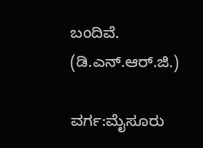ಬಂದಿವೆ.                     (ಡಿ.ಎನ್.ಆರ್.ಜಿ.)

ವರ್ಗ:ಮೈಸೂರು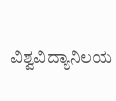ವಿಶ್ವವಿದ್ಯಾನಿಲಯ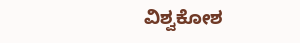ವಿಶ್ವಕೋಶ